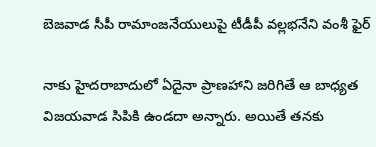బెజవాడ సీపీ రామాంజనేయులుపై టీడీపీ వల్లభనేని వంశీ ఫైర్

నాకు హైదరాబాదులో ఏదైనా ప్రాణహాని జరిగితే ఆ బాధ్యత విజయవాడ సిపికి ఉండదా అన్నారు. అయితే తనకు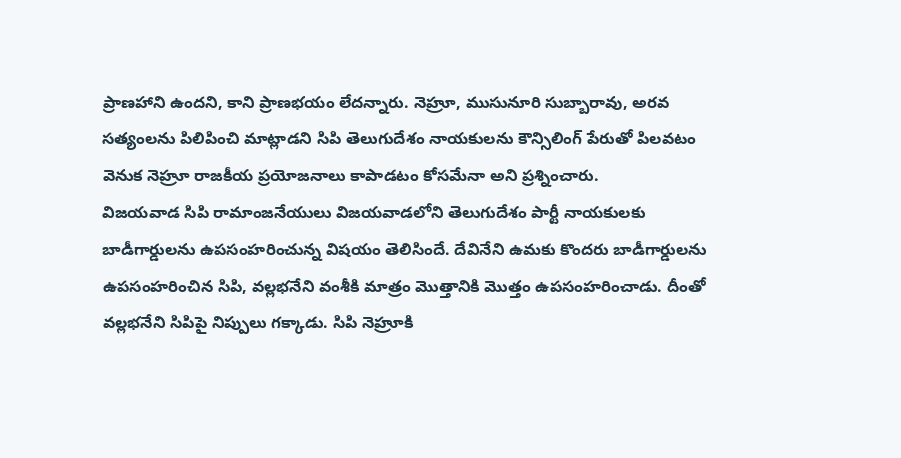ప్రాణహాని ఉందని, కాని ప్రాణభయం లేదన్నారు. నెహ్రూ, ముసునూరి సుబ్బారావు, అరవ సత్యంలను పిలిపించి మాట్లాడని సిపి తెలుగుదేశం నాయకులను కౌన్సిలింగ్ పేరుతో పిలవటం వెనుక నెహ్రూ రాజకీయ ప్రయోజనాలు కాపాడటం కోసమేనా అని ప్రశ్నించారు.
విజయవాడ సిపి రామాంజనేయులు విజయవాడలోని తెలుగుదేశం పార్టీ నాయకులకు బాడీగార్డులను ఉపసంహరించున్న విషయం తెలిసిందే. దేవినేని ఉమకు కొందరు బాడీగార్డులను ఉపసంహరించిన సిపి, వల్లభనేని వంశీకి మాత్రం మొత్తానికి మొత్తం ఉపసంహరించాడు. దీంతో వల్లభనేని సిపిపై నిప్పులు గక్కాడు. సిపి నెహ్రూకి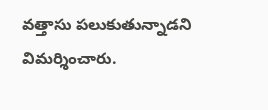వత్తాసు పలుకుతున్నాడని విమర్శించారు.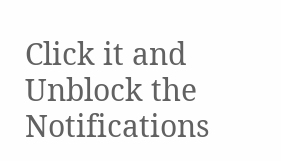Click it and Unblock the Notifications